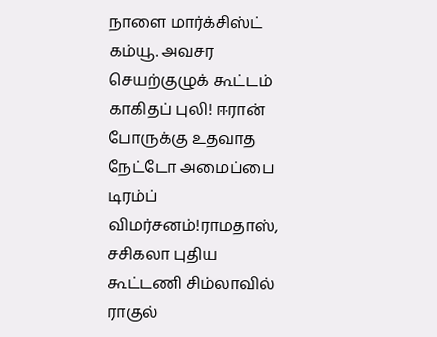நாளை மார்க்சிஸ்ட் கம்யூ. அவசர செயற்குழுக் கூட்டம் காகிதப் புலி! ஈரான் போருக்கு உதவாத நேட்டோ அமைப்பை டிரம்ப் விமர்சனம்!ராமதாஸ், சசிகலா புதிய கூட்டணி சிம்லாவில் ராகுல்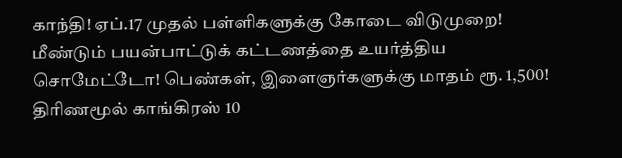காந்தி! ஏப்.17 முதல் பள்ளிகளுக்கு கோடை விடுமுறை! மீண்டும் பயன்பாட்டுக் கட்டணத்தை உயர்த்திய சொமேட்டோ! பெண்கள், இளைஞர்களுக்கு மாதம் ரூ. 1,500! திரிணமூல் காங்கிரஸ் 10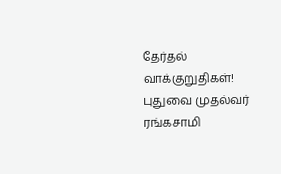தேர்தல் வாக்குறுதிகள்! புதுவை முதல்வர் ரங்கசாமி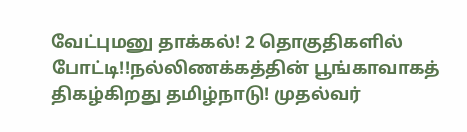வேட்புமனு தாக்கல்! 2 தொகுதிகளில் போட்டி!!நல்லிணக்கத்தின் பூங்காவாகத் திகழ்கிறது தமிழ்நாடு! முதல்வர்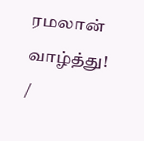ரமலான் வாழ்த்து!
/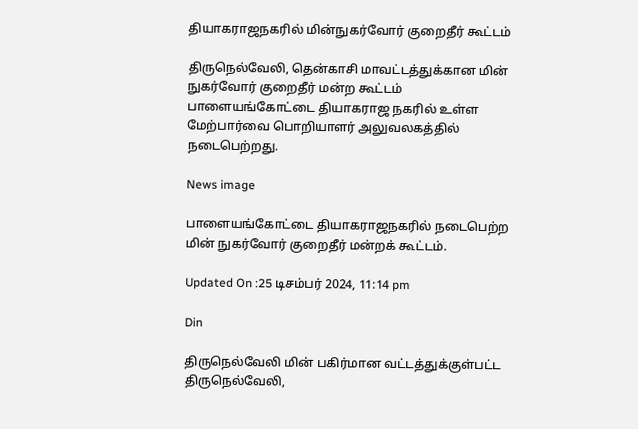தியாகராஜநகரில் மின்நுகர்வோர் குறைதீர் கூட்டம்

திருநெல்வேலி, தென்காசி மாவட்டத்துக்கான மின் நுகர்வோர் குறைதீர் மன்ற கூட்டம் பாளையங்கோட்டை தியாகராஜ நகரில் உள்ள மேற்பார்வை பொறியாளர் அலுவலகத்தில் நடைபெற்றது.

News image

பாளையங்கோட்டை தியாகராஜநகரில் நடைபெற்ற மின் நுகர்வோர் குறைதீர் மன்றக் கூட்டம்.

Updated On :25 டிசம்பர் 2024, 11:14 pm

Din

திருநெல்வேலி மின் பகிர்மான வட்டத்துக்குள்பட்ட திருநெல்வேலி,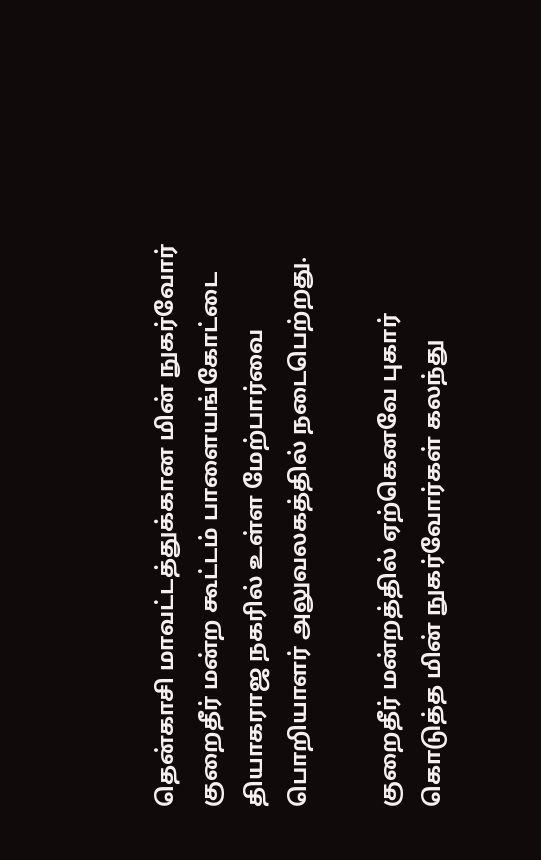தென்காசி மாவட்டத்துக்கான மின் நுகர்வோர் குறைதீர் மன்ற கூட்டம் பாளையங்கோட்டை தியாகராஜ நகரில் உள்ள மேற்பார்வை பொறியாளர் அலுவலகத்தில் நடைபெற்றது.

குறைதீர் மன்றத்தில் ஏற்கெனவே புகார் கொடுத்த மின் நுகர்வோர்கள் கலந்து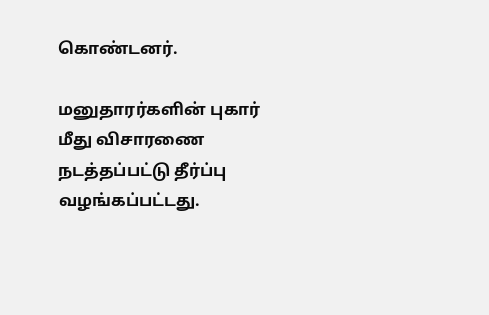கொண்டனர்.

மனுதாரர்களின் புகார் மீது விசாரணை நடத்தப்பட்டு தீர்ப்பு வழங்கப்பட்டது.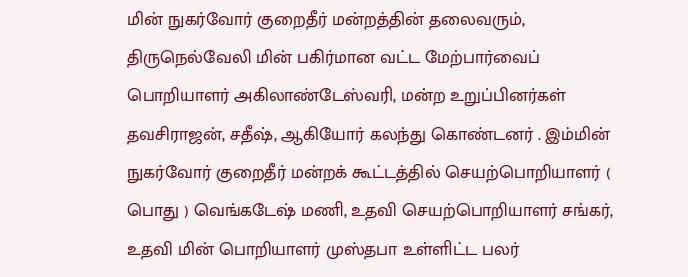மின் நுகர்வோர் குறைதீர் மன்றத்தின் தலைவரும், திருநெல்வேலி மின் பகிர்மான வட்ட மேற்பார்வைப் பொறியாளர் அகிலாண்டேஸ்வரி, மன்ற உறுப்பினர்கள் தவசிராஜன், சதீஷ், ஆகியோர் கலந்து கொண்டனர் . இம்மின் நுகர்வோர் குறைதீர் மன்றக் கூட்டத்தில் செயற்பொறியாளர் ( பொது ) வெங்கடேஷ் மணி, உதவி செயற்பொறியாளர் சங்கர், உதவி மின் பொறியாளர் முஸ்தபா உள்ளிட்ட பலர்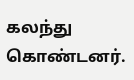கலந்து கொண்டனர்.